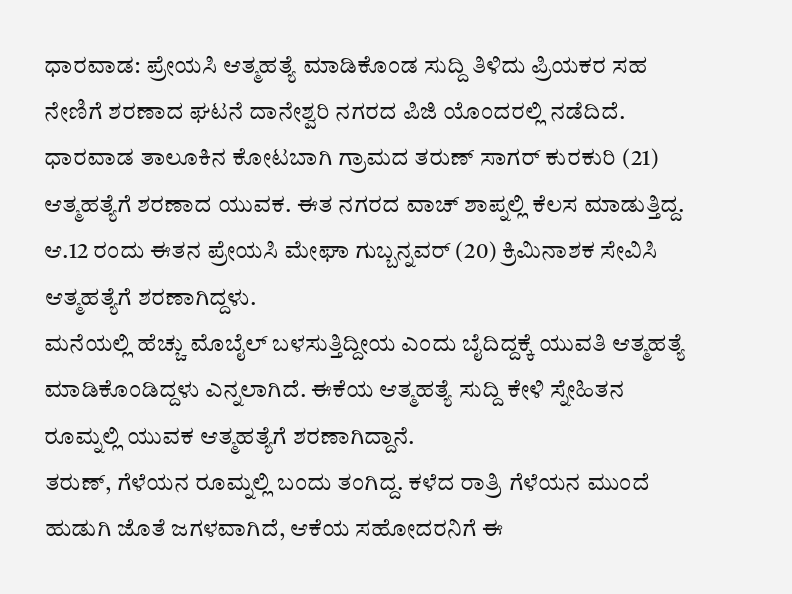ಧಾರವಾಡ: ಪ್ರೇಯಸಿ ಆತ್ಮಹತ್ಯೆ ಮಾಡಿಕೊಂಡ ಸುದ್ದಿ ತಿಳಿದು ಪ್ರಿಯಕರ ಸಹ ನೇಣಿಗೆ ಶರಣಾದ ಘಟನೆ ದಾನೇಶ್ವರಿ ನಗರದ ಪಿಜಿ ಯೊಂದರಲ್ಲಿ ನಡೆದಿದೆ.
ಧಾರವಾಡ ತಾಲೂಕಿನ ಕೋಟಬಾಗಿ ಗ್ರಾಮದ ತರುಣ್ ಸಾಗರ್ ಕುರಕುರಿ (21) ಆತ್ಮಹತ್ಯೆಗೆ ಶರಣಾದ ಯುವಕ. ಈತ ನಗರದ ವಾಚ್ ಶಾಪ್ನಲ್ಲಿ ಕೆಲಸ ಮಾಡುತ್ತಿದ್ದ. ಆ.12 ರಂದು ಈತನ ಪ್ರೇಯಸಿ ಮೇಘಾ ಗುಬ್ಬನ್ನವರ್ (20) ಕ್ರಿಮಿನಾಶಕ ಸೇವಿಸಿ ಆತ್ಮಹತ್ಯೆಗೆ ಶರಣಾಗಿದ್ದಳು.
ಮನೆಯಲ್ಲಿ ಹೆಚ್ಚು ಮೊಬೈಲ್ ಬಳಸುತ್ತಿದ್ದೀಯ ಎಂದು ಬೈದಿದ್ದಕ್ಕೆ ಯುವತಿ ಆತ್ಮಹತ್ಯೆ ಮಾಡಿಕೊಂಡಿದ್ದಳು ಎನ್ನಲಾಗಿದೆ. ಈಕೆಯ ಆತ್ಮಹತ್ಯೆ ಸುದ್ದಿ ಕೇಳಿ ಸ್ನೇಹಿತನ ರೂಮ್ನಲ್ಲಿ ಯುವಕ ಆತ್ಮಹತ್ಯೆಗೆ ಶರಣಾಗಿದ್ದಾನೆ.
ತರುಣ್, ಗೆಳೆಯನ ರೂಮ್ನಲ್ಲಿ ಬಂದು ತಂಗಿದ್ದ. ಕಳೆದ ರಾತ್ರಿ ಗೆಳೆಯನ ಮುಂದೆ ಹುಡುಗಿ ಜೊತೆ ಜಗಳವಾಗಿದೆ, ಆಕೆಯ ಸಹೋದರನಿಗೆ ಈ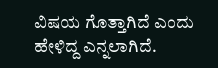ವಿಷಯ ಗೊತ್ತಾಗಿದೆ ಎಂದು ಹೇಳಿದ್ದ ಎನ್ನಲಾಗಿದೆ.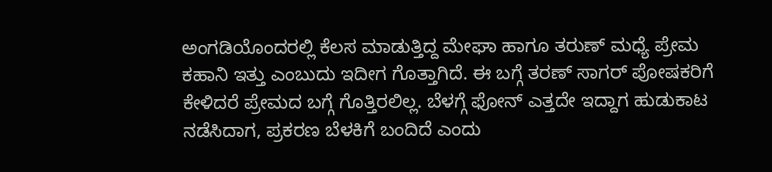ಅಂಗಡಿಯೊಂದರಲ್ಲಿ ಕೆಲಸ ಮಾಡುತ್ತಿದ್ದ ಮೇಘಾ ಹಾಗೂ ತರುಣ್ ಮಧ್ಯೆ ಪ್ರೇಮ ಕಹಾನಿ ಇತ್ತು ಎಂಬುದು ಇದೀಗ ಗೊತ್ತಾಗಿದೆ. ಈ ಬಗ್ಗೆ ತರಣ್ ಸಾಗರ್ ಪೋಷಕರಿಗೆ ಕೇಳಿದರೆ ಪ್ರೇಮದ ಬಗ್ಗೆ ಗೊತ್ತಿರಲಿಲ್ಲ. ಬೆಳಗ್ಗೆ ಫೋನ್ ಎತ್ತದೇ ಇದ್ದಾಗ ಹುಡುಕಾಟ ನಡೆಸಿದಾಗ, ಪ್ರಕರಣ ಬೆಳಕಿಗೆ ಬಂದಿದೆ ಎಂದು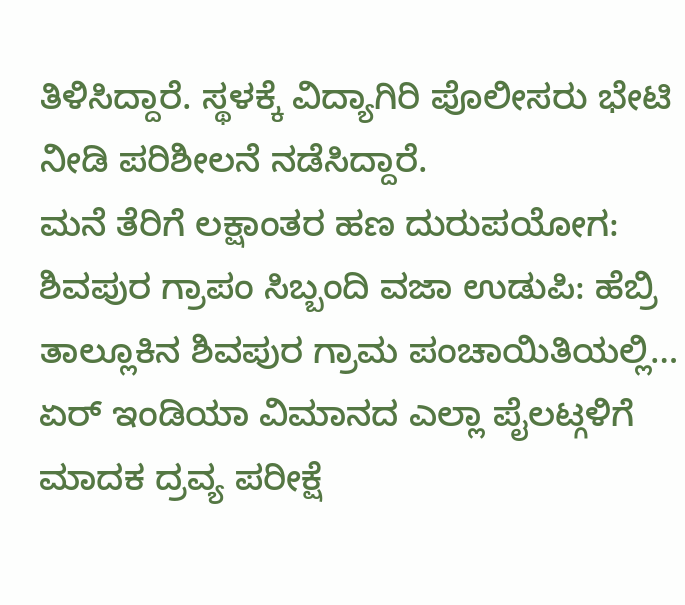ತಿಳಿಸಿದ್ದಾರೆ. ಸ್ಥಳಕ್ಕೆ ವಿದ್ಯಾಗಿರಿ ಪೊಲೀಸರು ಭೇಟಿ ನೀಡಿ ಪರಿಶೀಲನೆ ನಡೆಸಿದ್ದಾರೆ.
ಮನೆ ತೆರಿಗೆ ಲಕ್ಷಾಂತರ ಹಣ ದುರುಪಯೋಗ: ಶಿವಪುರ ಗ್ರಾಪಂ ಸಿಬ್ಬಂದಿ ವಜಾ ಉಡುಪಿ: ಹೆಬ್ರಿ ತಾಲ್ಲೂಕಿನ ಶಿವಪುರ ಗ್ರಾಮ ಪಂಚಾಯಿತಿಯಲ್ಲಿ…
ಏರ್ ಇಂಡಿಯಾ ವಿಮಾನದ ಎಲ್ಲಾ ಪೈಲಟ್ಗಳಿಗೆ ಮಾದಕ ದ್ರವ್ಯ ಪರೀಕ್ಷೆ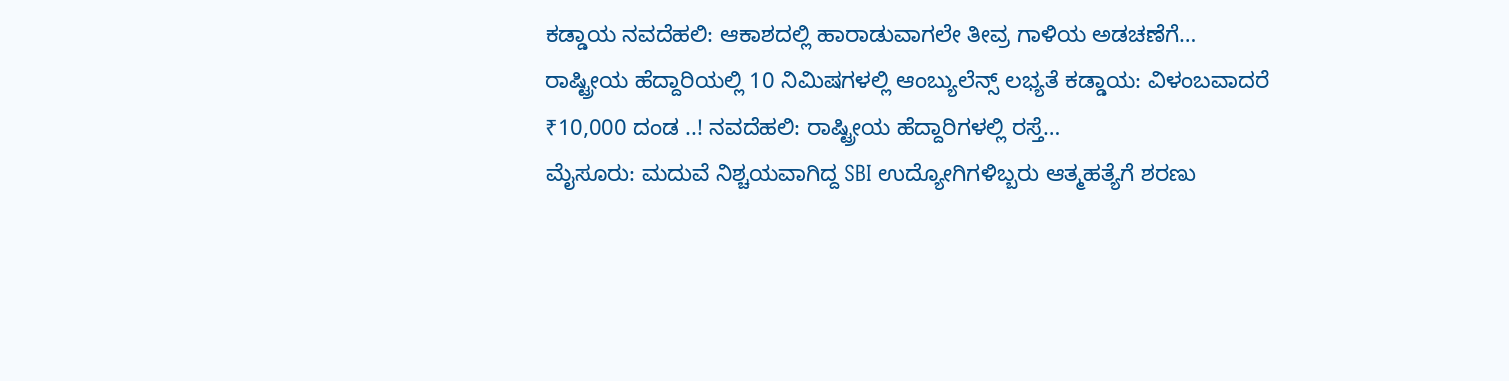ಕಡ್ಡಾಯ ನವದೆಹಲಿ: ಆಕಾಶದಲ್ಲಿ ಹಾರಾಡುವಾಗಲೇ ತೀವ್ರ ಗಾಳಿಯ ಅಡಚಣೆಗೆ…
ರಾಷ್ಟ್ರೀಯ ಹೆದ್ದಾರಿಯಲ್ಲಿ 10 ನಿಮಿಷಗಳಲ್ಲಿ ಆಂಬ್ಯುಲೆನ್ಸ್ ಲಭ್ಯತೆ ಕಡ್ಡಾಯ: ವಿಳಂಬವಾದರೆ ₹10,000 ದಂಡ ..! ನವದೆಹಲಿ: ರಾಷ್ಟ್ರೀಯ ಹೆದ್ದಾರಿಗಳಲ್ಲಿ ರಸ್ತೆ…
ಮೈಸೂರು: ಮದುವೆ ನಿಶ್ಚಯವಾಗಿದ್ದ SBI ಉದ್ಯೋಗಿಗಳಿಬ್ಬರು ಆತ್ಮಹತ್ಯೆಗೆ ಶರಣು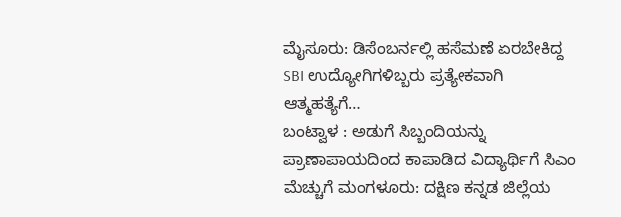ಮೈಸೂರು: ಡಿಸೆಂಬರ್ನಲ್ಲಿ ಹಸೆಮಣೆ ಏರಬೇಕಿದ್ದ SBI ಉದ್ಯೋಗಿಗಳಿಬ್ಬರು ಪ್ರತ್ಯೇಕವಾಗಿ ಆತ್ಮಹತ್ಯೆಗೆ…
ಬಂಟ್ವಾಳ : ಅಡುಗೆ ಸಿಬ್ಬಂದಿಯನ್ನು ಪ್ರಾಣಾಪಾಯದಿಂದ ಕಾಪಾಡಿದ ವಿದ್ಯಾರ್ಥಿಗೆ ಸಿಎಂ ಮೆಚ್ಚುಗೆ ಮಂಗಳೂರು: ದಕ್ಷಿಣ ಕನ್ನಡ ಜಿಲ್ಲೆಯ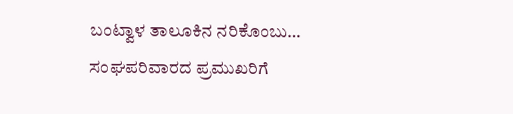ಬಂಟ್ವಾಳ ತಾಲೂಕಿನ ನರಿಕೊಂಬು…
ಸಂಘಪರಿವಾರದ ಪ್ರಮುಖರಿಗೆ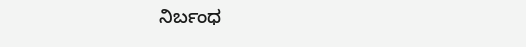ನಿರ್ಬಂಧ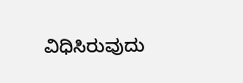ವಿಧಿಸಿರುವುದು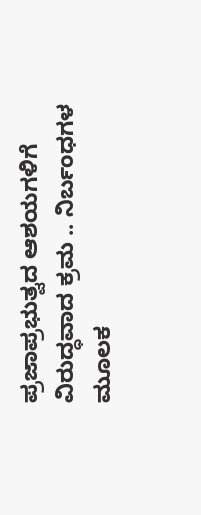ಪ್ರಜಾಪ್ರಭುತ್ವದ ಆಶಯಗಳಿಗೆ ವಿರುದ್ಧವಾದ ಕ್ರಮ .. ನಿರ್ಬಂಧಗಳ ಮೂಲಕ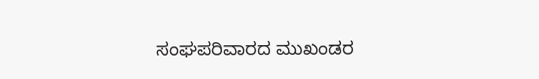ಸಂಘಪರಿವಾರದ ಮುಖಂಡರ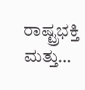ರಾಷ್ಟ್ರಭಕ್ತಿ ಮತ್ತು…